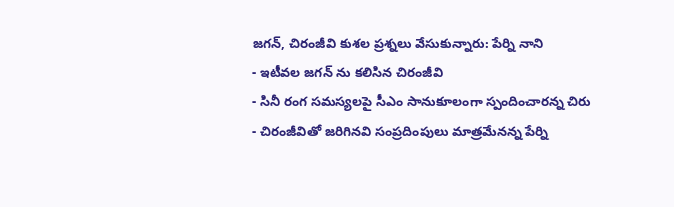జగన్, చిరంజీవి కుశల ప్రశ్నలు వేసుకున్నారు: పేర్ని నాని
- ఇటీవల జగన్ ను కలిసిన చిరంజీవి
- సినీ రంగ సమస్యలపై సీఎం సానుకూలంగా స్పందించారన్న చిరు
- చిరంజీవితో జరిగినవి సంప్రదింపులు మాత్రమేనన్న పేర్ని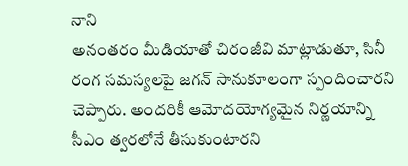నాని
అనంతరం మీడియాతో చిరంజీవి మాట్లాడుతూ, సినీ రంగ సమస్యలపై జగన్ సానుకూలంగా స్పందించారని చెప్పారు. అందరికీ ఆమోదయోగ్యమైన నిర్ణయాన్ని సీఎం త్వరలోనే తీసుకుంటారని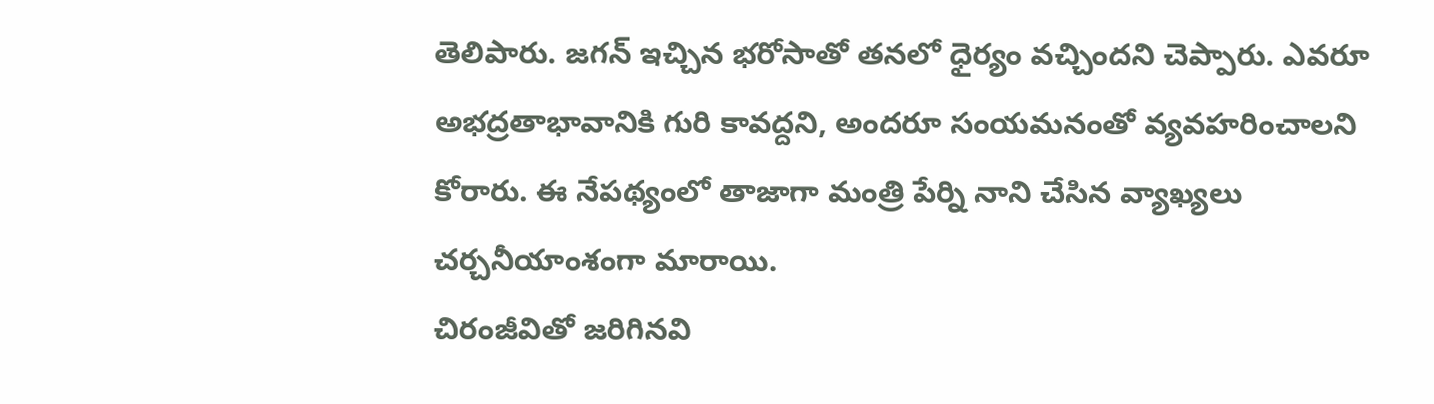తెలిపారు. జగన్ ఇచ్చిన భరోసాతో తనలో ధైర్యం వచ్చిందని చెప్పారు. ఎవరూ అభద్రతాభావానికి గురి కావద్దని, అందరూ సంయమనంతో వ్యవహరించాలని కోరారు. ఈ నేపథ్యంలో తాజాగా మంత్రి పేర్ని నాని చేసిన వ్యాఖ్యలు చర్చనీయాంశంగా మారాయి.
చిరంజీవితో జరిగినవి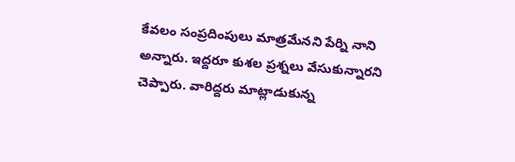కేవలం సంప్రదింపులు మాత్రమేనని పేర్ని నాని అన్నారు. ఇద్దరూ కుశల ప్రశ్నలు వేసుకున్నారని చెప్పారు. వారిద్దరు మాట్లాడుకున్న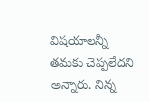విషయాలన్నీ తమకు చెప్పలేదని అన్నారు. నిన్న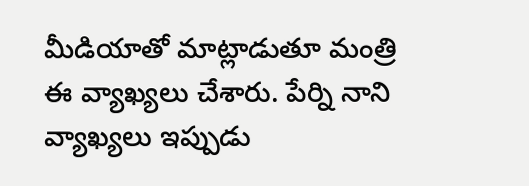మీడియాతో మాట్లాడుతూ మంత్రి ఈ వ్యాఖ్యలు చేశారు. పేర్ని నాని వ్యాఖ్యలు ఇప్పుడు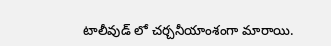టాలీవుడ్ లో చర్చనీయాంశంగా మారాయి.